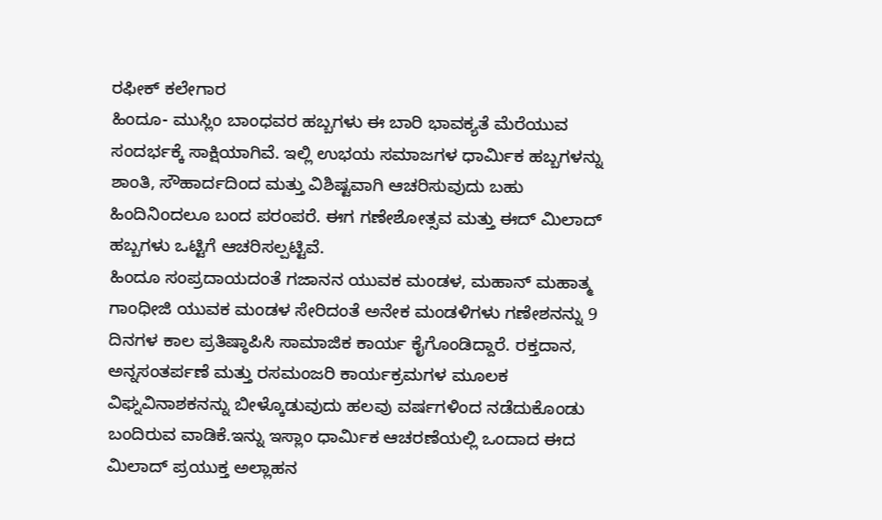ರಫೀಕ್ ಕಲೇಗಾರ
ಹಿಂದೂ- ಮುಸ್ಲಿಂ ಬಾಂಧವರ ಹಬ್ಬಗಳು ಈ ಬಾರಿ ಭಾವಕ್ಯತೆ ಮೆರೆಯುವ ಸಂದರ್ಭಕ್ಕೆ ಸಾಕ್ಷಿಯಾಗಿವೆ. ಇಲ್ಲಿ ಉಭಯ ಸಮಾಜಗಳ ಧಾರ್ಮಿಕ ಹಬ್ಬಗಳನ್ನು ಶಾಂತಿ, ಸೌಹಾರ್ದದಿಂದ ಮತ್ತು ವಿಶಿಷ್ಟವಾಗಿ ಆಚರಿಸುವುದು ಬಹು ಹಿಂದಿನಿoದಲೂ ಬಂದ ಪರಂಪರೆ. ಈಗ ಗಣೇಶೋತ್ಸವ ಮತ್ತು ಈದ್ ಮಿಲಾದ್ ಹಬ್ಬಗಳು ಒಟ್ಟಿಗೆ ಆಚರಿಸಲ್ಪಟ್ಟಿವೆ.
ಹಿಂದೂ ಸಂಪ್ರದಾಯದಂತೆ ಗಜಾನನ ಯುವಕ ಮಂಡಳ, ಮಹಾನ್ ಮಹಾತ್ಮ ಗಾಂಧೀಜಿ ಯುವಕ ಮಂಡಳ ಸೇರಿದಂತೆ ಅನೇಕ ಮಂಡಳಿಗಳು ಗಣೇಶನನ್ನು 9 ದಿನಗಳ ಕಾಲ ಪ್ರತಿಷ್ಠಾಪಿಸಿ ಸಾಮಾಜಿಕ ಕಾರ್ಯ ಕೈಗೊಂಡಿದ್ದಾರೆ. ರಕ್ತದಾನ, ಅನ್ನಸಂತರ್ಪಣೆ ಮತ್ತು ರಸಮಂಜರಿ ಕಾರ್ಯಕ್ರಮಗಳ ಮೂಲಕ ವಿಘ್ನವಿನಾಶಕನನ್ನು ಬೀಳ್ಕೊಡುವುದು ಹಲವು ವರ್ಷಗಳಿಂದ ನಡೆದುಕೊಂಡು ಬಂದಿರುವ ವಾಡಿಕೆ.ಇನ್ನು ಇಸ್ಲಾಂ ಧಾರ್ಮಿಕ ಆಚರಣೆಯಲ್ಲಿ ಒಂದಾದ ಈದ ಮಿಲಾದ್ ಪ್ರಯುಕ್ತ ಅಲ್ಲಾಹನ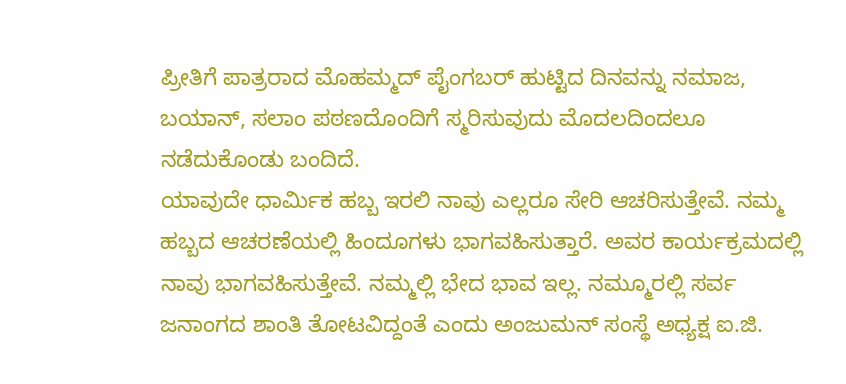ಪ್ರೀತಿಗೆ ಪಾತ್ರರಾದ ಮೊಹಮ್ಮದ್ ಪೈಂಗಬರ್ ಹುಟ್ಟಿದ ದಿನವನ್ನು ನಮಾಜ, ಬಯಾನ್, ಸಲಾಂ ಪಠಣದೊಂದಿಗೆ ಸ್ಮರಿಸುವುದು ಮೊದಲದಿಂದಲೂ ನಡೆದುಕೊಂಡು ಬಂದಿದೆ.
ಯಾವುದೇ ಧಾರ್ಮಿಕ ಹಬ್ಬ ಇರಲಿ ನಾವು ಎಲ್ಲರೂ ಸೇರಿ ಆಚರಿಸುತ್ತೇವೆ. ನಮ್ಮ ಹಬ್ಬದ ಆಚರಣೆಯಲ್ಲಿ ಹಿಂದೂಗಳು ಭಾಗವಹಿಸುತ್ತಾರೆ. ಅವರ ಕಾರ್ಯಕ್ರಮದಲ್ಲಿ ನಾವು ಭಾಗವಹಿಸುತ್ತೇವೆ. ನಮ್ಮಲ್ಲಿ ಭೇದ ಭಾವ ಇಲ್ಲ. ನಮ್ಮೂರಲ್ಲಿ ಸರ್ವ ಜನಾಂಗದ ಶಾಂತಿ ತೋಟವಿದ್ದಂತೆ ಎಂದು ಅಂಜುಮನ್ ಸಂಸ್ಥೆ ಅಧ್ಯಕ್ಷ ಐ.ಜಿ.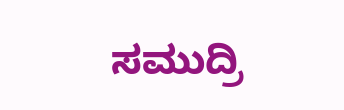ಸಮುದ್ರಿ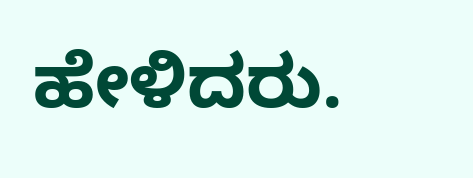ಹೇಳಿದರು.